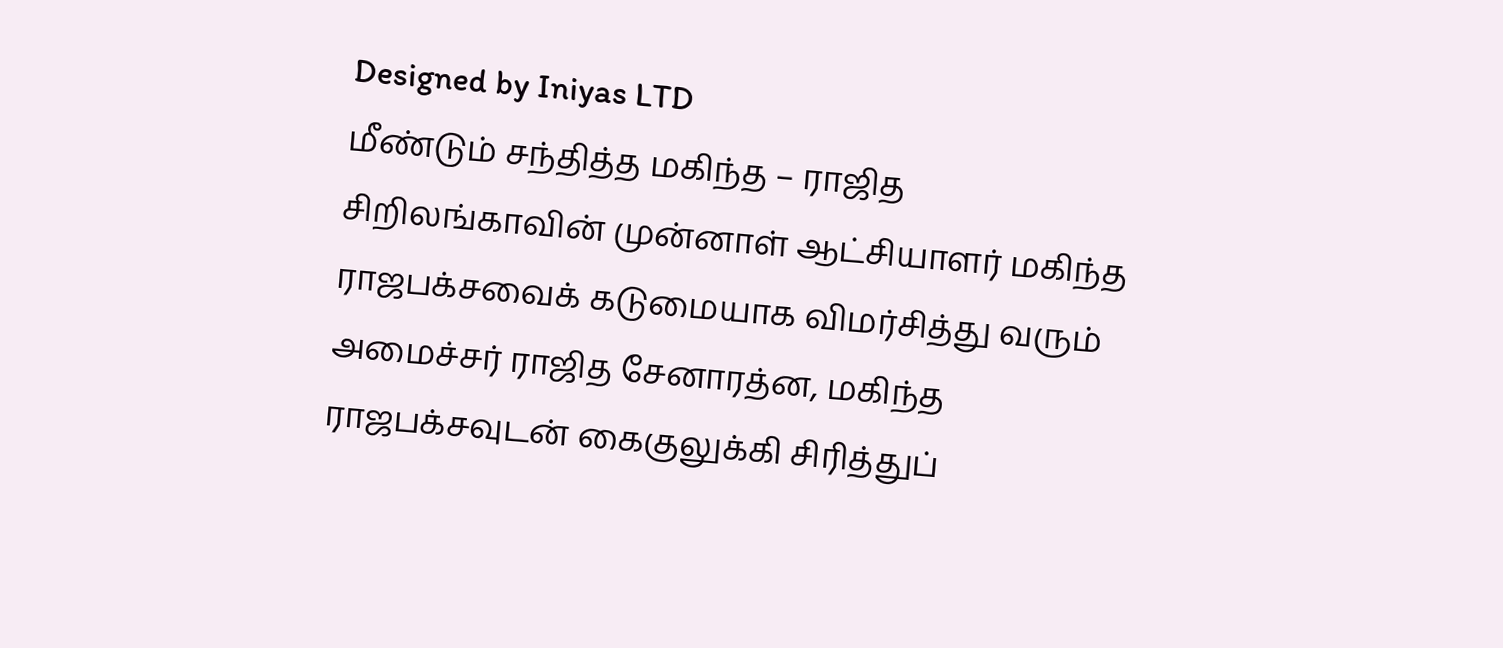Designed by Iniyas LTD
மீண்டும் சந்தித்த மகிந்த – ராஜித
சிறிலங்காவின் முன்னாள் ஆட்சியாளர் மகிந்த ராஜபக்சவைக் கடுமையாக விமர்சித்து வரும் அமைச்சர் ராஜித சேனாரத்ன, மகிந்த ராஜபக்சவுடன் கைகுலுக்கி சிரித்துப்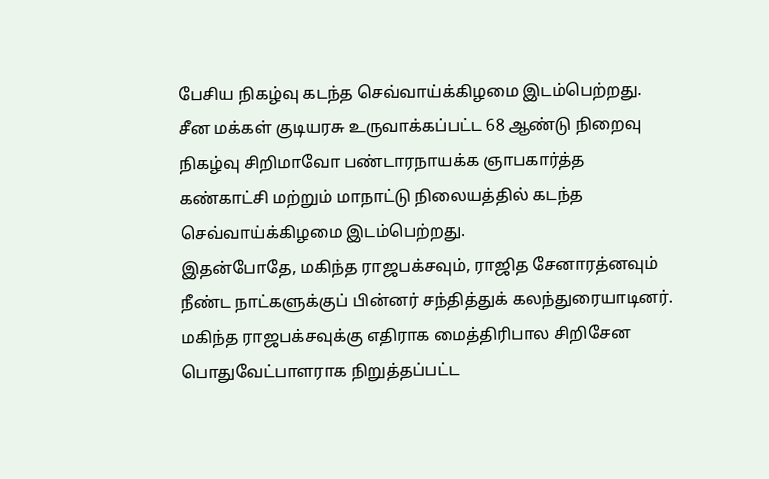பேசிய நிகழ்வு கடந்த செவ்வாய்க்கிழமை இடம்பெற்றது.
சீன மக்கள் குடியரசு உருவாக்கப்பட்ட 68 ஆண்டு நிறைவு நிகழ்வு சிறிமாவோ பண்டாரநாயக்க ஞாபகார்த்த கண்காட்சி மற்றும் மாநாட்டு நிலையத்தில் கடந்த செவ்வாய்க்கிழமை இடம்பெற்றது.
இதன்போதே, மகிந்த ராஜபக்சவும், ராஜித சேனாரத்னவும் நீண்ட நாட்களுக்குப் பின்னர் சந்தித்துக் கலந்துரையாடினர்.
மகிந்த ராஜபக்சவுக்கு எதிராக மைத்திரிபால சிறிசேன பொதுவேட்பாளராக நிறுத்தப்பட்ட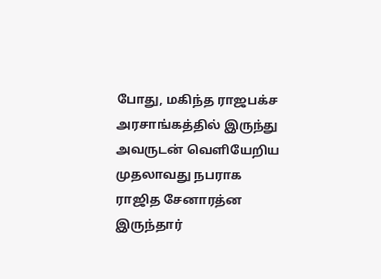போது, மகிந்த ராஜபக்ச அரசாங்கத்தில் இருந்து அவருடன் வெளியேறிய முதலாவது நபராக ராஜித சேனாரத்ன இருந்தார்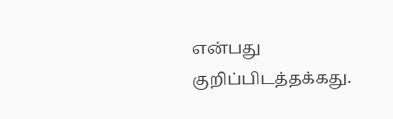என்பது குறிப்பிடத்தக்கது.